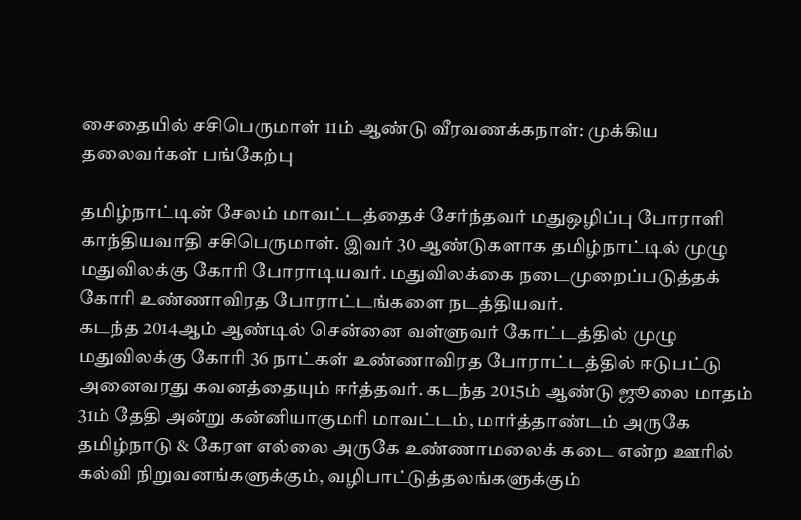சைதையில் சசிபெருமாள் 11ம் ஆண்டு வீரவணக்கநாள்: முக்கிய தலைவர்கள் பங்கேற்பு

தமிழ்நாட்டின் சேலம் மாவட்டத்தைச் சேர்ந்தவர் மதுஒழிப்பு போராளி காந்தியவாதி சசிபெருமாள். இவர் 30 ஆண்டுகளாக தமிழ்நாட்டில் முழு மதுவிலக்கு கோரி போராடியவர். மதுவிலக்கை நடைமுறைப்படுத்தக் கோரி உண்ணாவிரத போராட்டங்களை நடத்தியவர்.
கடந்த 2014ஆம் ஆண்டில் சென்னை வள்ளுவர் கோட்டத்தில் முழு மதுவிலக்கு கோரி 36 நாட்கள் உண்ணாவிரத போராட்டத்தில் ஈடுபட்டு அனைவரது கவனத்தையும் ஈர்த்தவர். கடந்த 2015ம் ஆண்டு ஜூலை மாதம் 31ம் தேதி அன்று கன்னியாகுமரி மாவட்டம், மார்த்தாண்டம் அருகே தமிழ்நாடு & கேரள எல்லை அருகே உண்ணாமலைக் கடை என்ற ஊரில் கல்வி நிறுவனங்களுக்கும், வழிபாட்டுத்தலங்களுக்கும்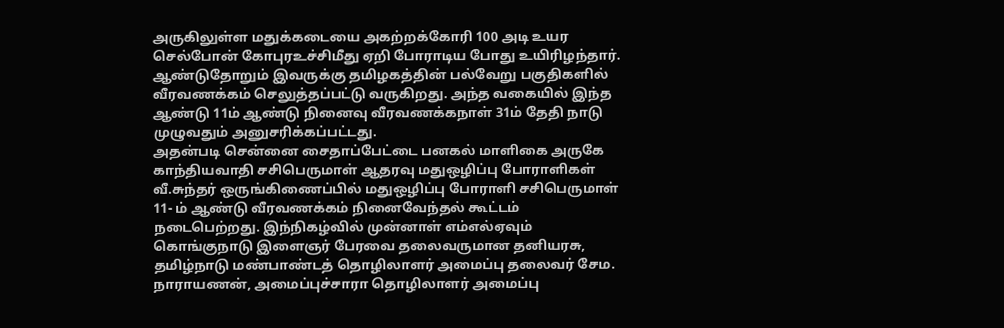அருகிலுள்ள மதுக்கடையை அகற்றக்கோரி 100 அடி உயர செல்போன் கோபுரஉச்சிமீது ஏறி போராடிய போது உயிரிழந்தார்.
ஆண்டுதோறும் இவருக்கு தமிழகத்தின் பல்வேறு பகுதிகளில் வீரவணக்கம் செலுத்தப்பட்டு வருகிறது. அந்த வகையில் இந்த ஆண்டு 11ம் ஆண்டு நினைவு வீரவணக்கநாள் 31ம் தேதி நாடு முழுவதும் அனுசரிக்கப்பட்டது.
அதன்படி சென்னை சைதாப்பேட்டை பனகல் மாளிகை அருகே காந்தியவாதி சசிபெருமாள் ஆதரவு மதுஒழிப்பு போராளிகள் வீ.சுந்தர் ஒருங்கிணைப்பில் மதுஒழிப்பு போராளி சசிபெருமாள் 11- ம் ஆண்டு வீரவணக்கம் நினைவேந்தல் கூட்டம் நடைபெற்றது. இந்நிகழ்வில் முன்னாள் எம்எல்ஏவும் கொங்குநாடு இளைஞர் பேரவை தலைவருமான தனியரசு, தமிழ்நாடு மண்பாண்டத் தொழிலாளர் அமைப்பு தலைவர் சேம. நாராயணன், அமைப்புச்சாரா தொழிலாளர் அமைப்பு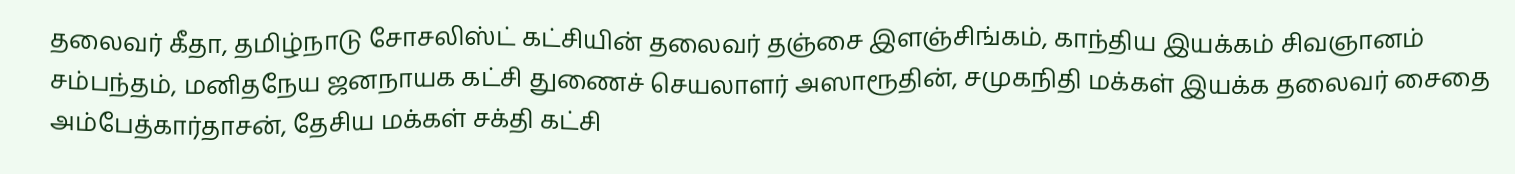தலைவர் கீதா, தமிழ்நாடு சோசலிஸ்ட் கட்சியின் தலைவர் தஞ்சை இளஞ்சிங்கம், காந்திய இயக்கம் சிவஞானம் சம்பந்தம், மனிதநேய ஜனநாயக கட்சி துணைச் செயலாளர் அஸாரூதின், சமுகநிதி மக்கள் இயக்க தலைவர் சைதை அம்பேத்கார்தாசன், தேசிய மக்கள் சக்தி கட்சி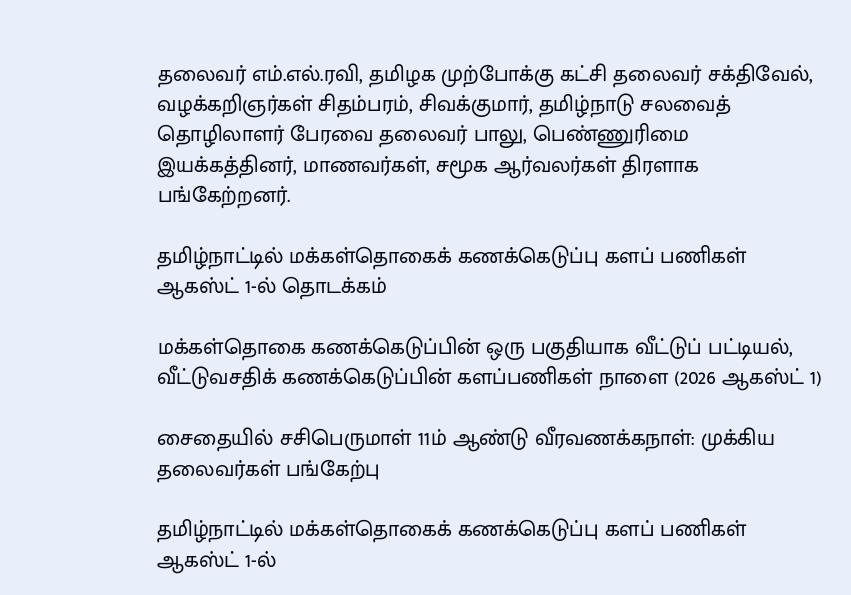தலைவர் எம்.எல்.ரவி, தமிழக முற்போக்கு கட்சி தலைவர் சக்திவேல், வழக்கறிஞர்கள் சிதம்பரம், சிவக்குமார், தமிழ்நாடு சலவைத் தொழிலாளர் பேரவை தலைவர் பாலு, பெண்ணுரிமை இயக்கத்தினர், மாணவர்கள், சமூக ஆர்வலர்கள் திரளாக பங்கேற்றனர்.

தமிழ்நாட்டில் மக்கள்தொகைக் கணக்கெடுப்பு களப் பணிகள் ஆகஸ்ட் 1-ல் தொடக்கம்

மக்கள்தொகை கணக்கெடுப்பின் ஒரு பகுதியாக வீட்டுப் பட்டியல், வீட்டுவசதிக் கணக்கெடுப்பின் களப்பணிகள் நாளை (2026 ஆகஸ்ட் 1)

சைதையில் சசிபெருமாள் 11ம் ஆண்டு வீரவணக்கநாள்: முக்கிய தலைவர்கள் பங்கேற்பு

தமிழ்நாட்டில் மக்கள்தொகைக் கணக்கெடுப்பு களப் பணிகள் ஆகஸ்ட் 1-ல்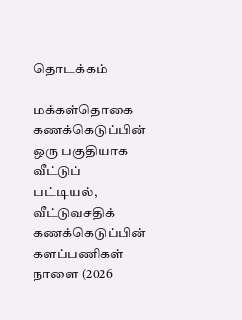தொடக்கம்

மக்கள்தொகை கணக்கெடுப்பின் ஒரு பகுதியாக வீட்டுப் பட்டியல், வீட்டுவசதிக் கணக்கெடுப்பின் களப்பணிகள் நாளை (2026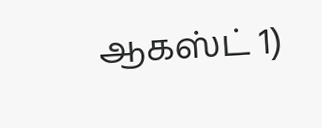ஆகஸ்ட் 1)